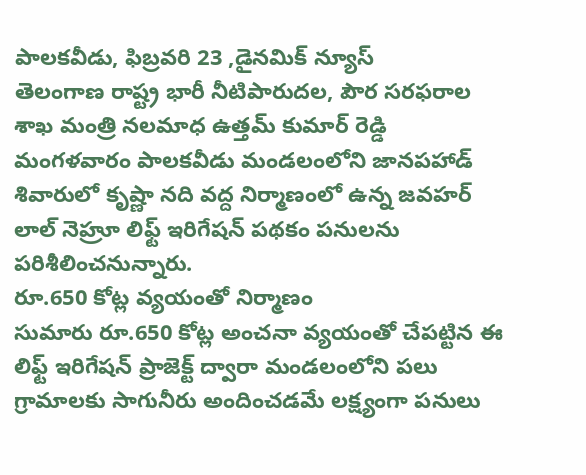పాలకవీడు, ఫిబ్రవరి 23 ,డైనమిక్ న్యూస్
తెలంగాణ రాష్ట్ర భారీ నీటిపారుదల, పౌర సరఫరాల శాఖ మంత్రి నలమాధ ఉత్తమ్ కుమార్ రెడ్డి మంగళవారం పాలకవీడు మండలంలోని జానపహాడ్ శివారులో కృష్ణా నది వద్ద నిర్మాణంలో ఉన్న జవహర్ లాల్ నెహ్రూ లిఫ్ట్ ఇరిగేషన్ పథకం పనులను పరిశీలించనున్నారు.
రూ.650 కోట్ల వ్యయంతో నిర్మాణం
సుమారు రూ.650 కోట్ల అంచనా వ్యయంతో చేపట్టిన ఈ లిఫ్ట్ ఇరిగేషన్ ప్రాజెక్ట్ ద్వారా మండలంలోని పలు గ్రామాలకు సాగునీరు అందించడమే లక్ష్యంగా పనులు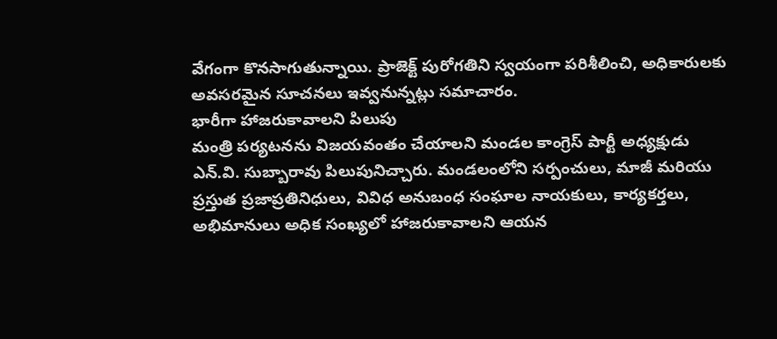వేగంగా కొనసాగుతున్నాయి. ప్రాజెక్ట్ పురోగతిని స్వయంగా పరిశీలించి, అధికారులకు అవసరమైన సూచనలు ఇవ్వనున్నట్లు సమాచారం.
భారీగా హాజరుకావాలని పిలుపు
మంత్రి పర్యటనను విజయవంతం చేయాలని మండల కాంగ్రెస్ పార్టీ అధ్యక్షుడు ఎన్.వి. సుబ్బారావు పిలుపునిచ్చారు. మండలంలోని సర్పంచులు, మాజీ మరియు ప్రస్తుత ప్రజాప్రతినిధులు, వివిధ అనుబంధ సంఘాల నాయకులు, కార్యకర్తలు, అభిమానులు అధిక సంఖ్యలో హాజరుకావాలని ఆయన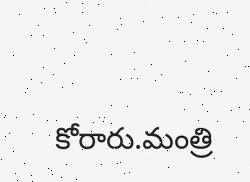కోరారు.మంత్రి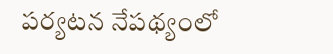పర్యటన నేపథ్యంలో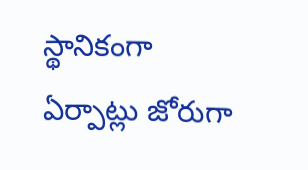స్థానికంగా ఏర్పాట్లు జోరుగా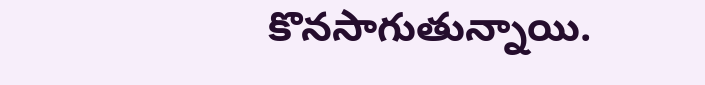కొనసాగుతున్నాయి.